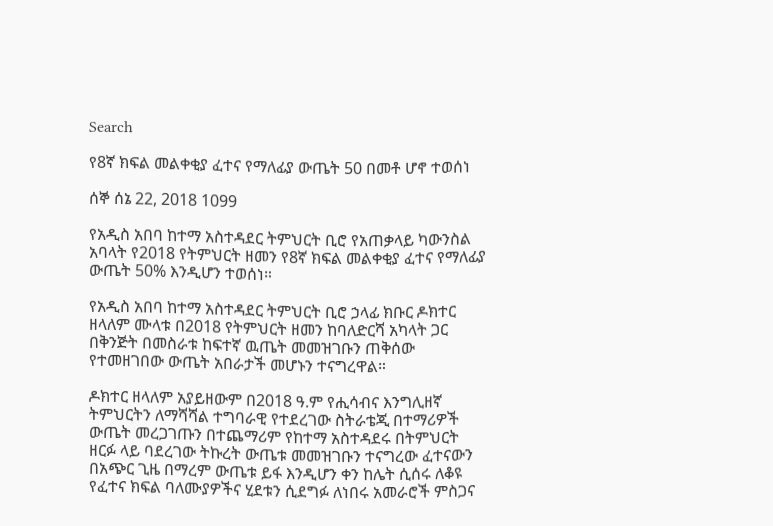Search

የ8ኛ ክፍል መልቀቂያ ፈተና የማለፊያ ውጤት 50 በመቶ ሆኖ ተወሰነ

ሰኞ ሰኔ 22, 2018 1099

የአዲስ አበባ ከተማ አስተዳደር ትምህርት ቢሮ የአጠቃላይ ካውንስል አባላት የ2018 የትምህርት ዘመን የ8ኛ ክፍል መልቀቂያ ፈተና የማለፊያ ውጤት 50% እንዲሆን ተወሰነ።

የአዲስ አበባ ከተማ አስተዳደር ትምህርት ቢሮ ኃላፊ ክቡር ዶክተር ዘላለም ሙላቱ በ2018 የትምህርት ዘመን ከባለድርሻ አካላት ጋር በቅንጅት በመስራቱ ከፍተኛ ዉጤት መመዝገቡን ጠቅሰው የተመዘገበው ውጤት አበራታች መሆኑን ተናግረዋል።

ዶክተር ዘላለም አያይዘውም በ2018 ዓ.ም የሒሳብና እንግሊዘኛ ትምህርትን ለማሻሻል ተግባራዊ የተደረገው ስትራቴጂ በተማሪዎች ውጤት መረጋገጡን በተጨማሪም የከተማ አስተዳደሩ በትምህርት ዘርፉ ላይ ባደረገው ትኩረት ውጤቱ መመዝገቡን ተናግረው ፈተናውን በአጭር ጊዜ በማረም ውጤቱ ይፋ እንዲሆን ቀን ከሌት ሲሰሩ ለቆዩ የፈተና ክፍል ባለሙያዎችና ሂደቱን ሲደግፉ ለነበሩ አመራሮች ምስጋና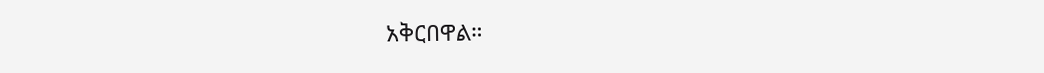አቅርበዋል።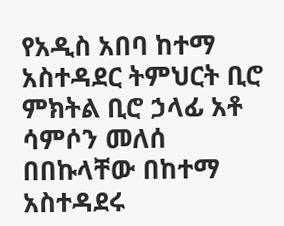የአዲስ አበባ ከተማ አስተዳደር ትምህርት ቢሮ ምክትል ቢሮ ኃላፊ አቶ ሳምሶን መለሰ በበኩላቸው በከተማ አስተዳደሩ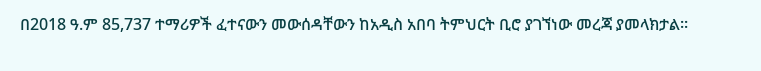በ2018 ዓ.ም 85,737 ተማሪዎች ፈተናውን መውሰዳቸውን ከአዲስ አበባ ትምህርት ቢሮ ያገኘነው መረጃ ያመላክታል፡፡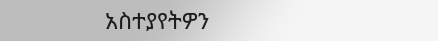አስተያየትዎን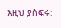እዚህ ያስፍሩ: